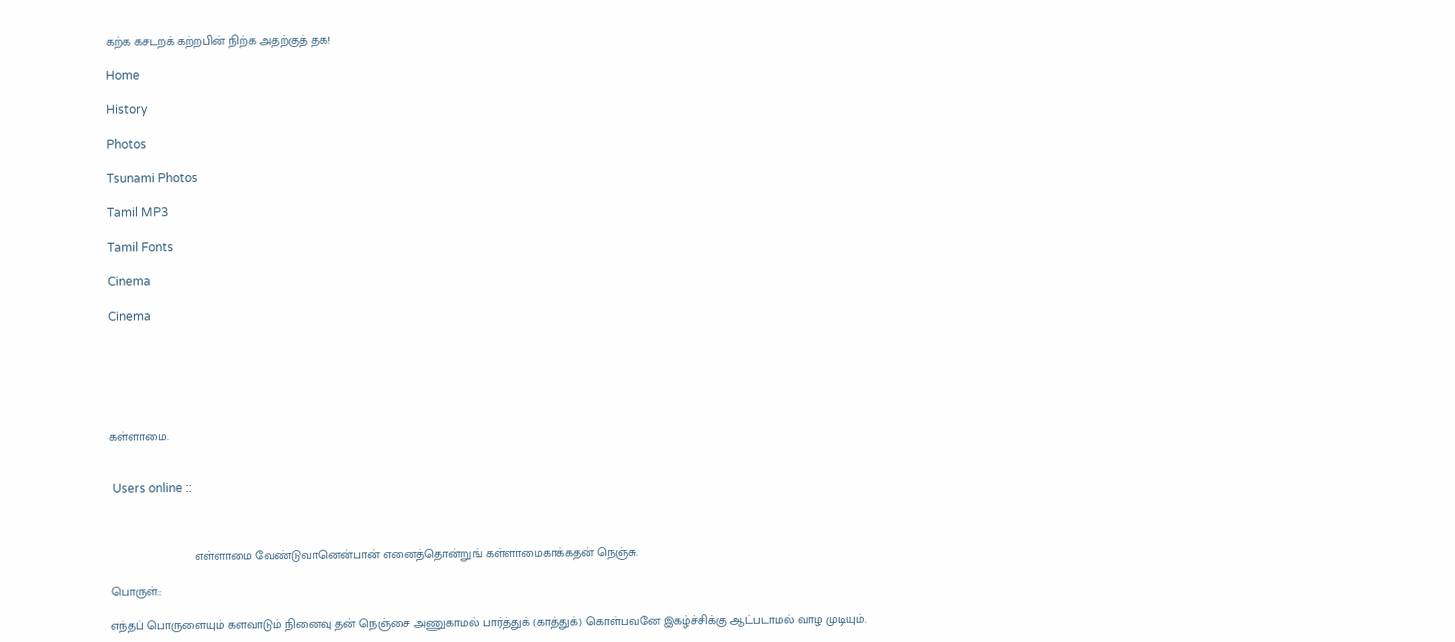கற்க கசடறக் கற்றபின் நிற்க அதற்குத் தக!

Home

History

Photos

Tsunami Photos

Tamil MP3

Tamil Fonts

Cinema

Cinema






கள்ளாமை.


 Users online ::



                         எள்ளாமை வேண்டுவானென்பான் எனைத்தொன்றுங் கள்ளாமைகாக்கதன் நெஞ்சு.

பொருள்::

எந்தப் பொருளையும் களவாடும் நினைவு தன் நெஞ்சை அணுகாமல் பார்த்துக் (காத்துக்) கொள்பவனே இகழ்ச்சிக்கு ஆட்படாமல் வாழ முடியும்.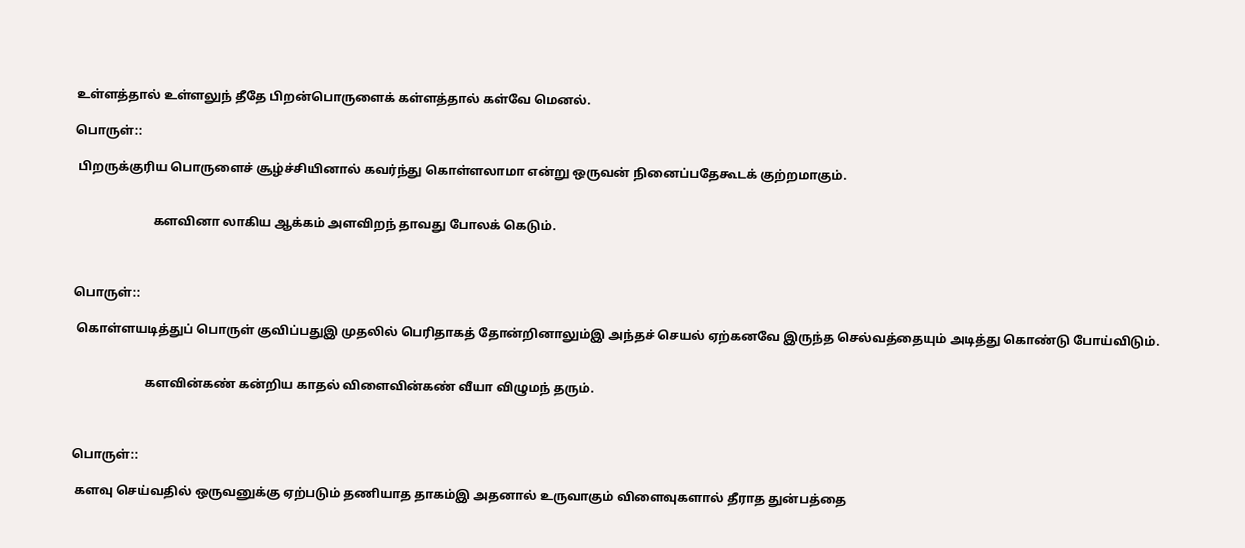உள்ளத்தால் உள்ளலுந் தீதே பிறன்பொருளைக் கள்ளத்தால் கள்வே மெனல்.

பொருள்::

 பிறருக்குரிய பொருளைச் சூழ்ச்சியினால் கவர்ந்து கொள்ளலாமா என்று ஒருவன் நினைப்பதேகூடக் குற்றமாகும்.


                         களவினா லாகிய ஆக்கம் அளவிறந் தாவது போலக் கெடும்.



பொருள்::

 கொள்ளயடித்துப் பொருள் குவிப்பதுஇ முதலில் பெரிதாகத் தோன்றினாலும்இ அந்தச் செயல் ஏற்கனவே இருந்த செல்வத்தையும் அடித்து கொண்டு போய்விடும்.


                       களவின்கண் கன்றிய காதல் விளைவின்கண் வீயா விழுமந் தரும்.



பொருள்::

 களவு செய்வதில் ஒருவனுக்கு ஏற்படும் தணியாத தாகம்இ அதனால் உருவாகும் விளைவுகளால் தீராத துன்பத்தை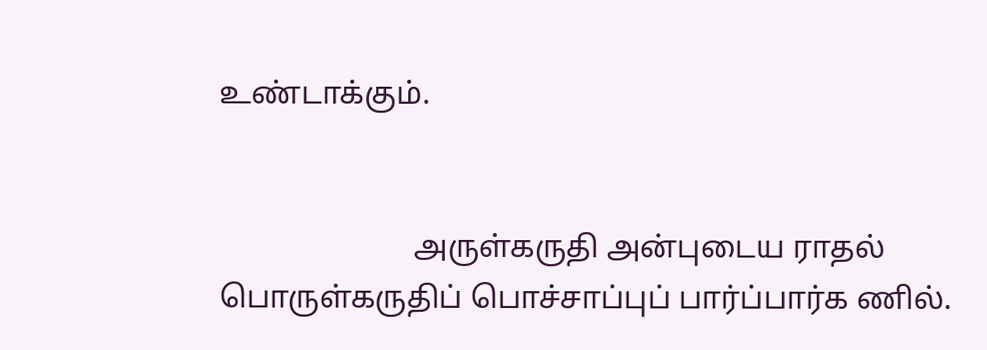உண்டாக்கும்.


                         அருள்கருதி அன்புடைய ராதல் பொருள்கருதிப் பொச்சாப்புப் பார்ப்பார்க ணில்.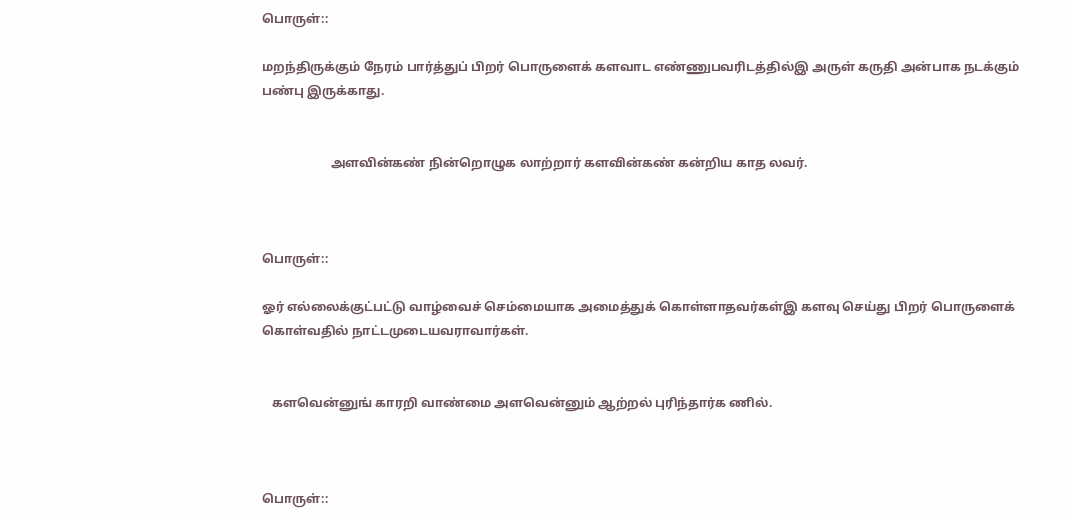பொருள்::

மறந்திருக்கும் நேரம் பார்த்துப் பிறர் பொருளைக் களவாட எண்ணுபவரிடத்தில்இ அருள் கருதி அன்பாக நடக்கும் பண்பு இருக்காது.


                      அளவின்கண் நின்றொழுக லாற்றார் களவின்கண் கன்றிய காத லவர்.



பொருள்::

ஓர் எல்லைக்குட்பட்டு வாழ்வைச் செம்மையாக அமைத்துக் கொள்ளாதவர்கள்இ களவு செய்து பிறர் பொருளைக் கொள்வதில் நாட்டமுடையவராவார்கள்.


   களவென்னுங் காரறி வாண்மை அளவென்னும் ஆற்றல் புரிந்தார்க ணில்.



பொருள்::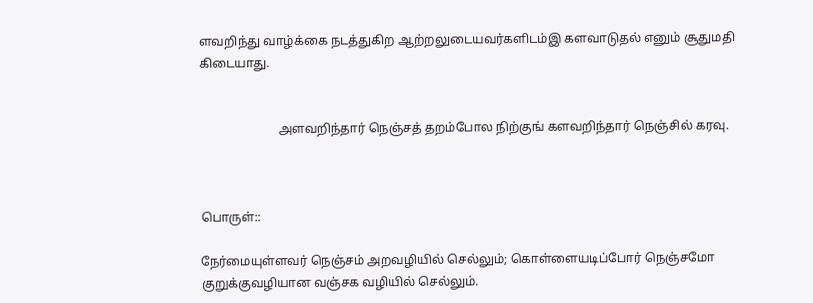ளவறிந்து வாழ்க்கை நடத்துகிற ஆற்றலுடையவர்களிடம்இ களவாடுதல் எனும் சூதுமதி கிடையாது.


                         அளவறிந்தார் நெஞ்சத் தறம்போல நிற்குங் களவறிந்தார் நெஞ்சில் கரவு.



பொருள்::

நேர்மையுள்ளவர் நெஞ்சம் அறவழியில் செல்லும்; கொள்ளையடிப்போர் நெஞ்சமோ குறுக்குவழியான வஞ்சக வழியில் செல்லும்.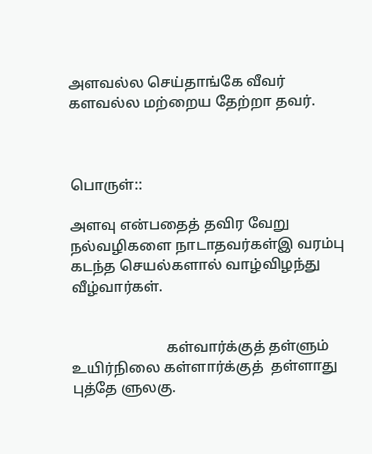அளவல்ல செய்தாங்கே வீவர் களவல்ல மற்றைய தேற்றா தவர்.



பொருள்::

அளவு என்பதைத் தவிர வேறு நல்வழிகளை நாடாதவர்கள்இ வரம்பு கடந்த செயல்களால் வாழ்விழந்து வீழ்வார்கள்.


                          கள்வார்க்குத் தள்ளும் உயிர்நிலை கள்ளார்க்குத்  தள்ளாது புத்தே ளுலகு.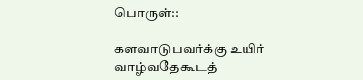பொருள்::

களவாடுபவர்க்கு உயிர் வாழ்வதேகூடத்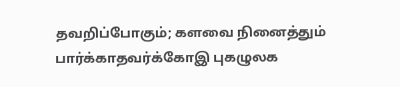தவறிப்போகும்; களவை நினைத்தும் பார்க்காதவர்க்கோஇ புகழுலக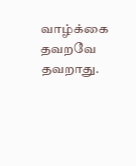வாழ்க்கை தவறவே தவறாது.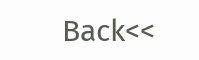Back<<